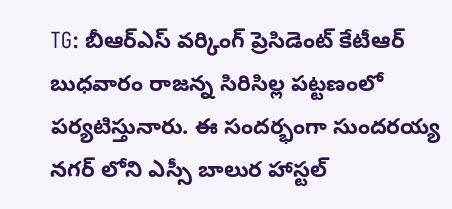TG: బీఆర్ఎస్ వర్కింగ్ ప్రెసిడెంట్ కేటీఆర్ బుధవారం రాజన్న సిరిసిల్ల పట్టణంలో పర్యటిస్తునారు. ఈ సందర్భంగా సుందరయ్య నగర్ లోని ఎస్సీ బాలుర హాస్టల్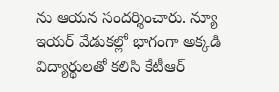ను ఆయన సందర్శించారు. న్యూ ఇయర్ వేడుకల్లో భాగంగా అక్కడి విద్యార్థులతో కలిసి కేటీఆర్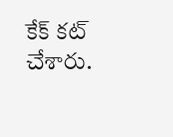కేక్ కట్ చేశారు.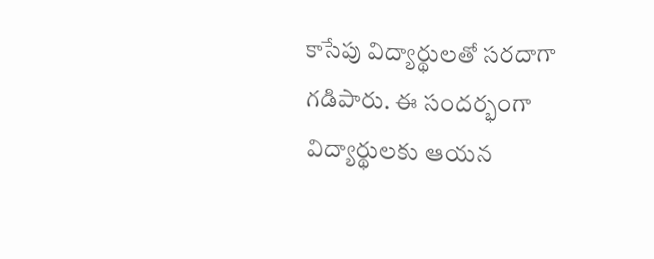కాసేపు విద్యార్థులతో సరదాగా గడిపారు. ఈ సందర్భంగా విద్యార్థులకు ఆయన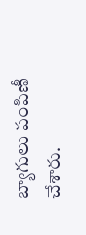బ్యాగులు పంపిణీ చేశారు.